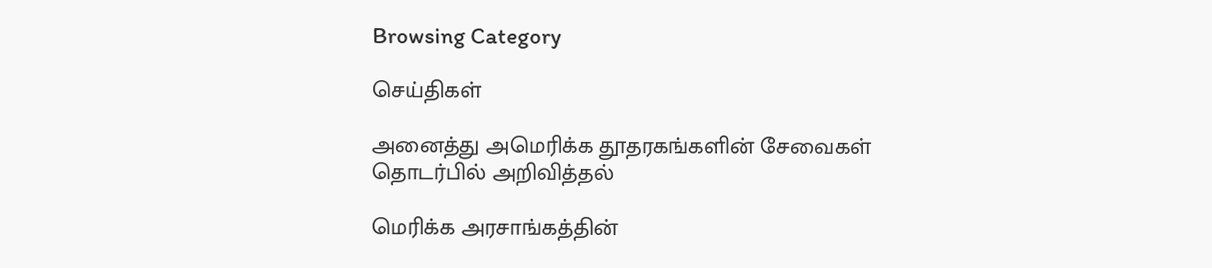Browsing Category

செய்திகள்

அனைத்து அமெரிக்க தூதரகங்களின் சேவைகள் தொடர்பில் அறிவித்தல்

மெரிக்க அரசாங்கத்தின்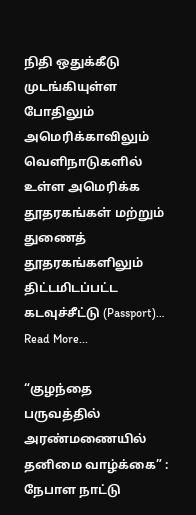நிதி ஒதுக்கீடு முடங்கியுள்ள போதிலும் அமெரிக்காவிலும் வெளிநாடுகளில் உள்ள அமெரிக்க தூதரகங்கள் மற்றும் துணைத் தூதரகங்களிலும் திட்டமிடப்பட்ட கடவுச்சீட்டு (Passport)…
Read More...

“குழந்தை பருவத்தில் அரண்மணையில் தனிமை வாழ்க்கை” : நேபாள நாட்டு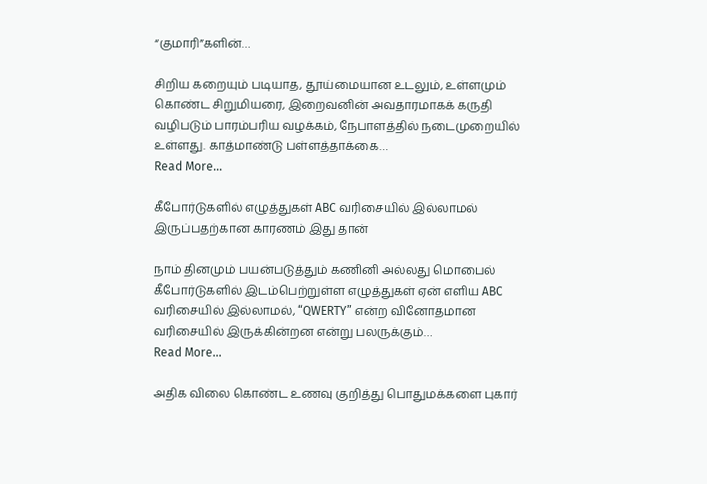“குமாரி”களின்…

சிறிய கறையும் படியாத, தூய்மையான உடலும், உள்ளமும் கொண்ட சிறுமியரை, இறைவனின் அவதாரமாகக் கருதி வழிபடும் பாரம்பரிய வழக்கம், நேபாளத்தில் நடைமுறையில் உள்ளது. காத்மாண்டு பள்ளத்தாக்கை…
Read More...

கீபோர்டுகளில் எழுத்துகள் ABC வரிசையில் இல்லாமல் இருப்பதற்கான காரணம் இது தான்

நாம் தினமும் பயன்படுத்தும் கணினி அல்லது மொபைல் கீபோர்டுகளில் இடம்பெற்றுள்ள எழுத்துகள் ஏன் எளிய ABC வரிசையில் இல்லாமல், “QWERTY” என்ற வினோதமான வரிசையில் இருக்கின்றன என்று பலருக்கும்…
Read More...

அதிக விலை கொண்ட உணவு குறித்து பொதுமக்களை புகார்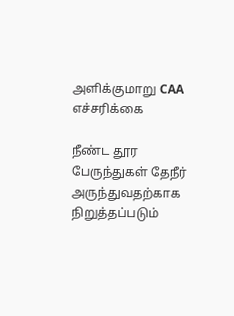அளிக்குமாறு CAA எச்சரிக்கை

நீண்ட தூர பேருந்துகள் தேநீர் அருந்துவதற்காக நிறுத்தப்படும்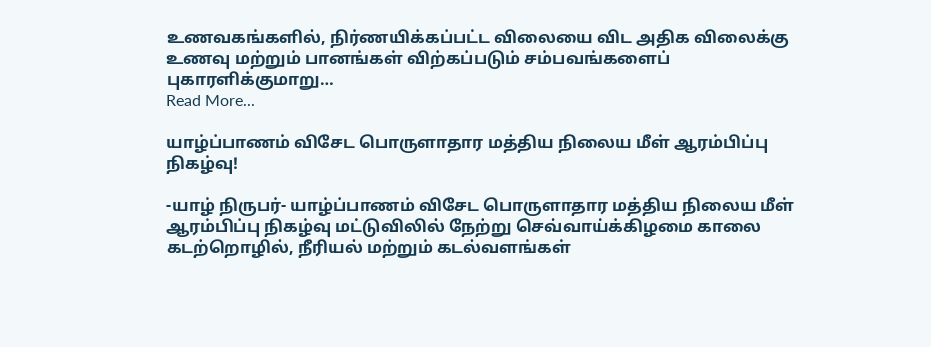உணவகங்களில், நிர்ணயிக்கப்பட்ட விலையை விட அதிக விலைக்கு உணவு மற்றும் பானங்கள் விற்கப்படும் சம்பவங்களைப் புகாரளிக்குமாறு…
Read More...

யாழ்ப்பாணம் விசேட பொருளாதார மத்திய நிலைய மீள் ஆரம்பிப்பு நிகழ்வு!

-யாழ் நிருபர்- யாழ்ப்பாணம் விசேட பொருளாதார மத்திய நிலைய மீள் ஆரம்பிப்பு நிகழ்வு மட்டுவிலில் நேற்று செவ்வாய்க்கிழமை காலை கடற்றொழில், நீரியல் மற்றும் கடல்வளங்கள்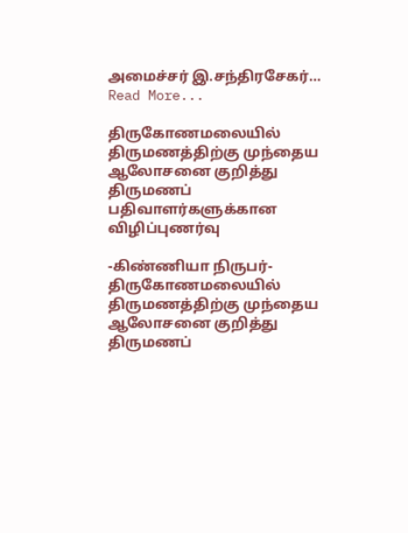அமைச்சர் இ.சந்திரசேகர்…
Read More...

திருகோணமலையில் திருமணத்திற்கு முந்தைய ஆலோசனை குறித்து திருமணப் பதிவாளர்களுக்கான விழிப்புணர்வு

-கிண்ணியா நிருபர்- திருகோணமலையில் திருமணத்திற்கு முந்தைய ஆலோசனை குறித்து திருமணப்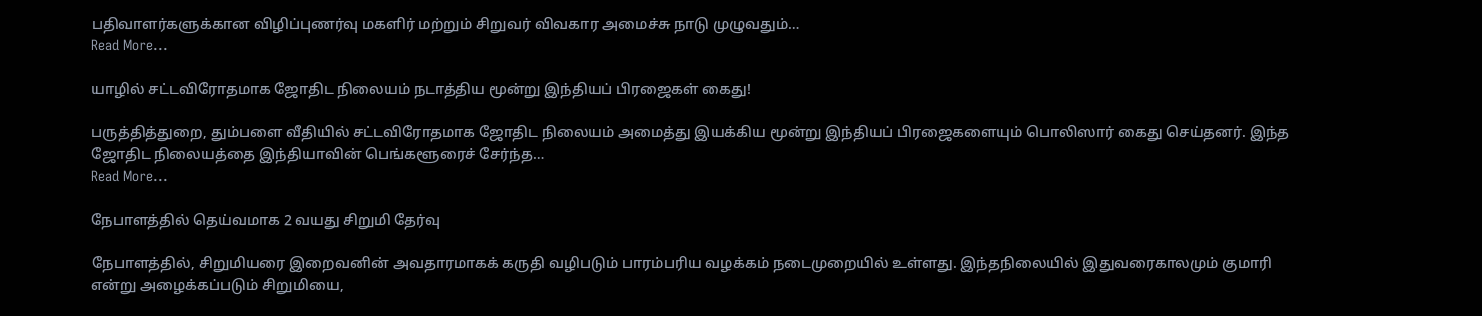பதிவாளர்களுக்கான விழிப்புணர்வு மகளிர் மற்றும் சிறுவர் விவகார அமைச்சு நாடு முழுவதும்…
Read More...

யாழில் சட்டவிரோதமாக ஜோதிட நிலையம் நடாத்திய மூன்று இந்தியப் பிரஜைகள் கைது!

பருத்தித்துறை, தும்பளை வீதியில் சட்டவிரோதமாக ஜோதிட நிலையம் அமைத்து இயக்கிய மூன்று இந்தியப் பிரஜைகளையும் பொலிஸார் கைது செய்தனர். இந்த ஜோதிட நிலையத்தை இந்தியாவின் பெங்களூரைச் சேர்ந்த…
Read More...

நேபாளத்தில் தெய்வமாக 2 வயது சிறுமி தேர்வு

நேபாளத்தில், சிறுமியரை இறைவனின் அவதாரமாகக் கருதி வழிபடும் பாரம்பரிய வழக்கம் நடைமுறையில் உள்ளது. இந்தநிலையில் இதுவரைகாலமும் குமாரி என்று அழைக்கப்படும் சிறுமியை,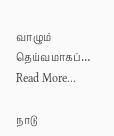வாழும் தெய்வமாகப்…
Read More...

நாடு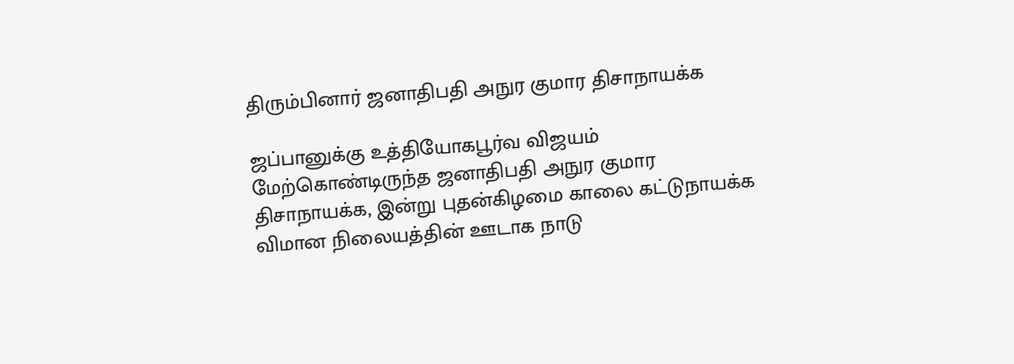திரும்பினார் ஜனாதிபதி அநுர குமார திசாநாயக்க

ஜப்பானுக்கு உத்தியோகபூர்வ விஜயம் மேற்கொண்டிருந்த ஜனாதிபதி அநுர குமார திசாநாயக்க, இன்று புதன்கிழமை காலை கட்டுநாயக்க விமான நிலையத்தின் ஊடாக நாடு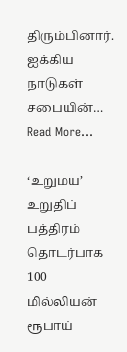திரும்பினார். ஐக்கிய நாடுகள் சபையின்…
Read More...

‘உறுமய’ உறுதிப் பத்திரம் தொடர்பாக 100 மில்லியன் ரூபாய்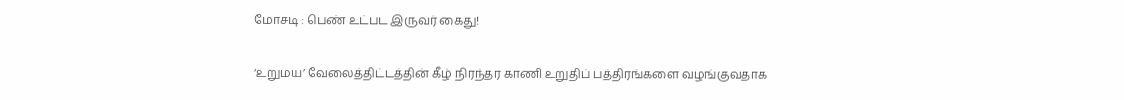மோசடி : பெண் உட்பட இருவர் கைது!

‘உறுமய’ வேலைத்திட்டத்தின் கீழ் நிரந்தர காணி உறுதிப் பத்திரங்களை வழங்குவதாக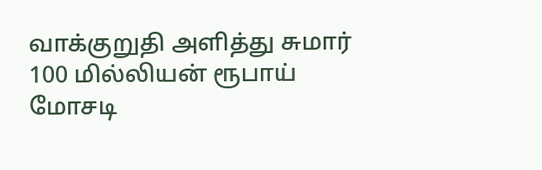வாக்குறுதி அளித்து சுமார் 100 மில்லியன் ரூபாய் மோசடி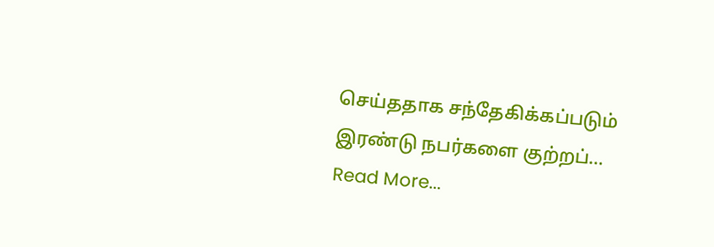செய்ததாக சந்தேகிக்கப்படும் இரண்டு நபர்களை குற்றப்…
Read More...